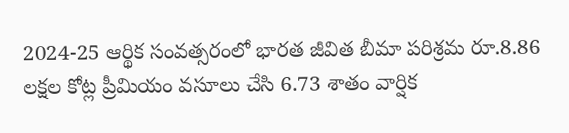2024-25 ఆర్థిక సంవత్సరంలో భారత జీవిత బీమా పరిశ్రమ రూ.8.86 లక్షల కోట్ల ప్రీమియం వసూలు చేసి 6.73 శాతం వార్షిక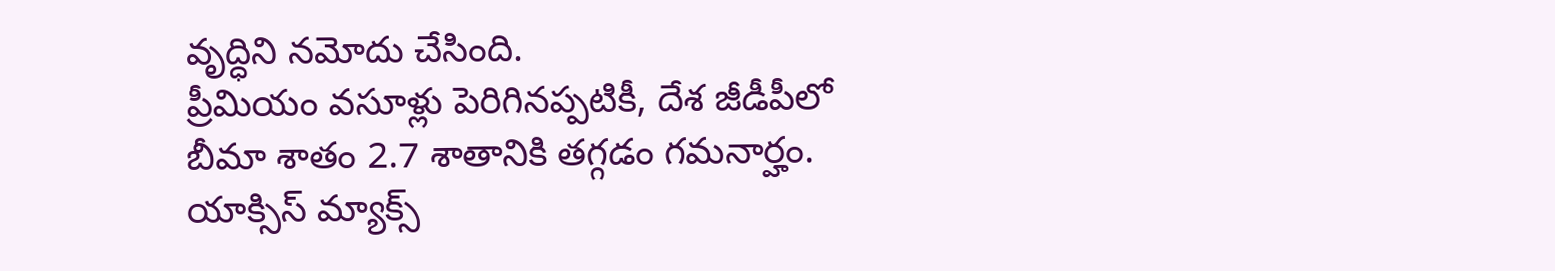వృద్ధిని నమోదు చేసింది.
ప్రీమియం వసూళ్లు పెరిగినప్పటికీ, దేశ జీడీపీలో బీమా శాతం 2.7 శాతానికి తగ్గడం గమనార్హం.
యాక్సిస్ మ్యాక్స్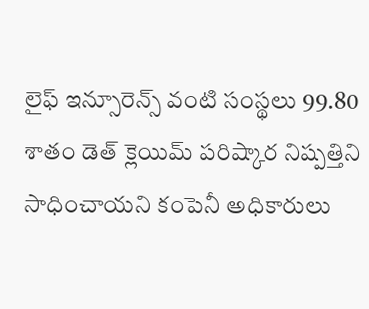లైఫ్ ఇన్సూరెన్స్ వంటి సంస్థలు 99.80 శాతం డెత్ క్లెయిమ్ పరిష్కార నిష్పత్తిని సాధించాయని కంపెనీ అధికారులు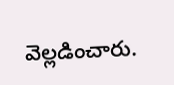వెల్లడించారు.